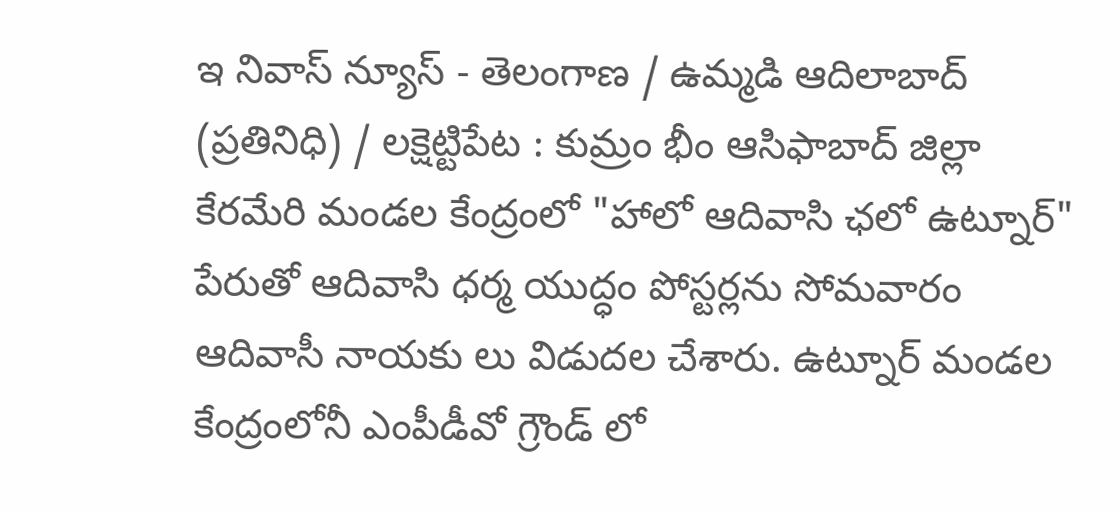ఇ నివాస్ న్యూస్ - తెలంగాణ / ఉమ్మడి ఆదిలాబాద్ (ప్రతినిధి) / లక్షెట్టిపేట : కుమ్రం భీం ఆసిఫాబాద్ జిల్లా కేరమేరి మండల కేంద్రంలో "హాలో ఆదివాసి ఛలో ఉట్నూర్" పేరుతో ఆదివాసి ధర్మ యుద్ధం పోస్టర్లను సోమవారం ఆదివాసీ నాయకు లు విడుదల చేశారు. ఉట్నూర్ మండల కేంద్రంలోనీ ఎంపీడీవో గ్రౌండ్ లో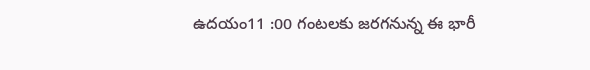ఉదయం11 :00 గంటలకు జరగనున్న ఈ భారీ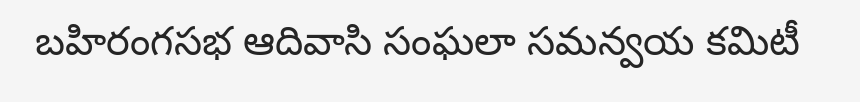బహిరంగసభ ఆదివాసి సంఘలా సమన్వయ కమిటీ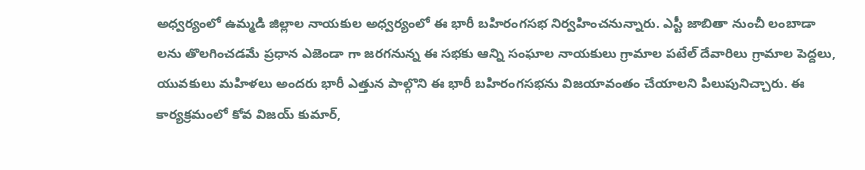అధ్వర్యంలో ఉమ్మడి జిల్లాల నాయకుల అధ్వర్యంలో ఈ భారీ బహిరంగసభ నిర్వహించనున్నారు. ఎస్టీ జాబితా నుంచీ లంబాడా లను తొలగించడమే ప్రధాన ఎజెండా గా జరగనున్న ఈ సభకు ఆన్ని సంఘాల నాయకులు గ్రామాల పటేల్ దేవారిలు గ్రామాల పెద్దలు, యువకులు మహిళలు అందరు భారీ ఎత్తున పాల్గొని ఈ భారీ బహిరంగసభను విజయావంతం చేయాలని పిలుపునిచ్చారు. ఈ కార్యక్రమంలో కోవ విజయ్ కుమార్,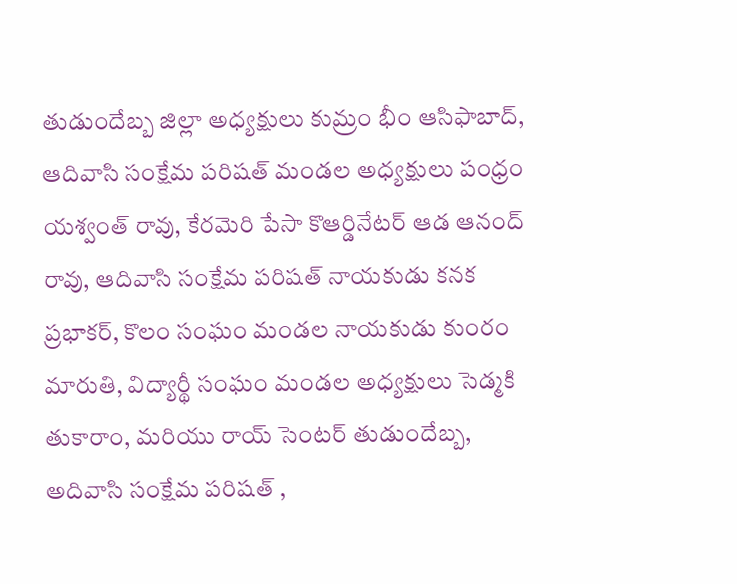తుడుందేబ్బ జిల్లా అధ్యక్షులు కుమ్రం భీం ఆసిఫాబాద్, ఆదివాసి సంక్షేమ పరిషత్ మండల అధ్యక్షులు పంధ్రం యశ్వంత్ రావు, కేరమెరి పేసా కొఆర్డినేటర్ ఆడ ఆనంద్ రావు, ఆదివాసి సంక్షేమ పరిషత్ నాయకుడు కనక ప్రభాకర్, కొలం సంఘం మండల నాయకుడు కుంరం మారుతి, విద్యార్థీ సంఘం మండల అధ్యక్షులు సెడ్మకి తుకారాం, మరియు రాయ్ సెంటర్ తుడుందేబ్బ, అదివాసి సంక్షేమ పరిషత్ ,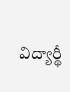విద్యార్థీ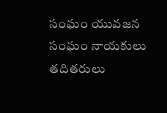సంఘం యువజన సంఘం నాయకులు తదితరులు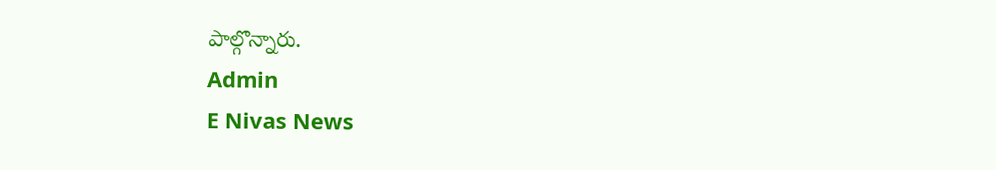పాల్గొన్నారు.
Admin
E Nivas News